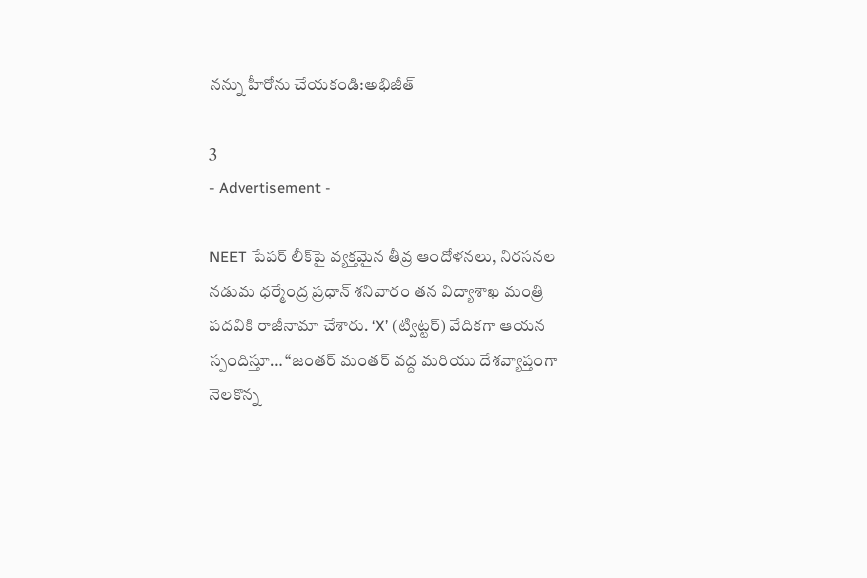నన్ను హీరోను చేయకండి:అభిజీత్

3
- Advertisement -

NEET పేపర్ లీక్‌పై వ్యక్తమైన తీవ్ర ఆందోళనలు, నిరసనల నడుమ ధర్మేంద్ర ప్రధాన్ శనివారం తన విద్యాశాఖ మంత్రి పదవికి రాజీనామా చేశారు. ‘X’ (ట్విట్టర్) వేదికగా ఆయన స్పందిస్తూ… “జంతర్ మంతర్ వద్ద మరియు దేశవ్యాప్తంగా నెలకొన్న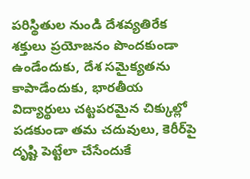పరిస్థితుల నుండి దేశవ్యతిరేక శక్తులు ప్రయోజనం పొందకుండా ఉండేందుకు, దేశ సమైక్యతను కాపాడేందుకు, భారతీయ విద్యార్థులు చట్టపరమైన చిక్కుల్లో పడకుండా తమ చదువులు, కెరీర్‌పై దృష్టి పెట్టేలా చేసేందుకే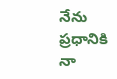నేను ప్రధానికి నా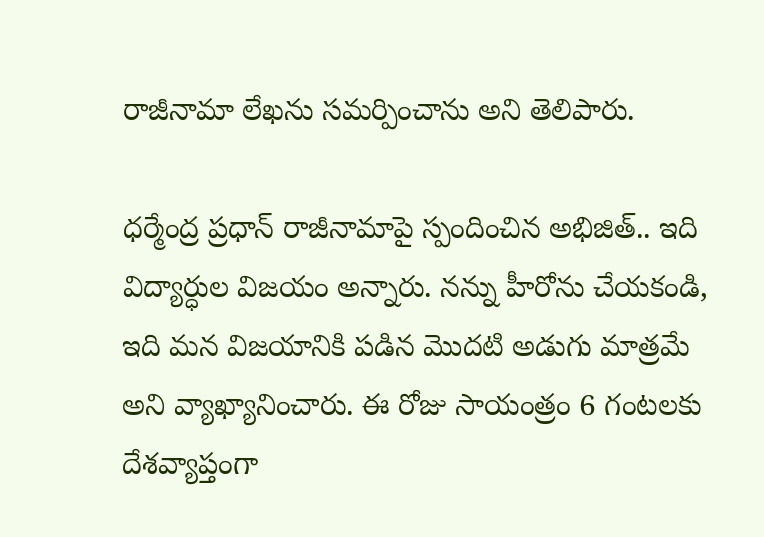రాజీనామా లేఖను సమర్పించాను అని తెలిపారు.

ధర్మేంద్ర ప్రధాన్ రాజీనామాపై స్పందించిన అభిజిత్.. ఇది విద్యార్ధుల విజయం అన్నారు. నన్ను హీరోను చేయకండి, ఇది మన విజయానికి పడిన మొదటి అడుగు మాత్రమే అని వ్యాఖ్యానించారు. ఈ రోజు సాయంత్రం 6 గంటలకు దేశవ్యాప్తంగా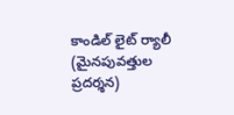కాండిల్ లైట్ ర్యాలీ (మైనపువత్తుల ప్రదర్శన)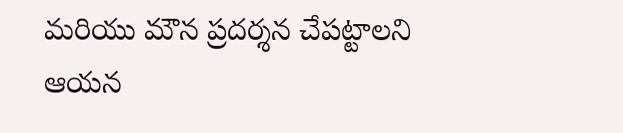మరియు మౌన ప్రదర్శన చేపట్టాలని ఆయన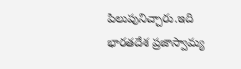పిలుపునిచ్చారు.ఇది భారతదేశ ప్రజాస్వామ్య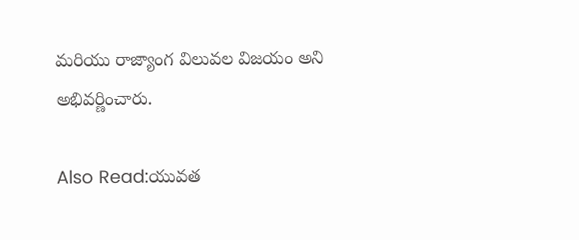మరియు రాజ్యాంగ విలువల విజయం అని అభివర్ణించారు.

Also Read:యువత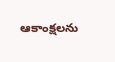ఆకాంక్షలను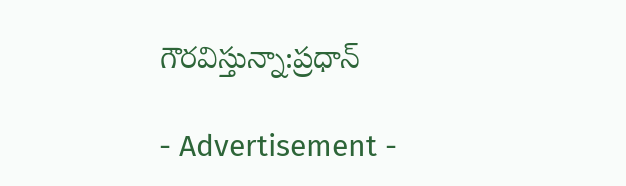గౌరవిస్తున్నా:ప్రధాన్

- Advertisement -